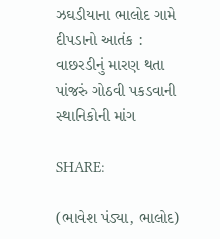ઝઘડીયાના ભાલોદ ગામે દીપડાનો આતંક : વાછરડીનું મારણ થતા પાંજરું ગોઠવી પકડવાની સ્થાનિકોની માંગ

SHARE:

(ભાવેશ પંડ્યા, ભાલોદ)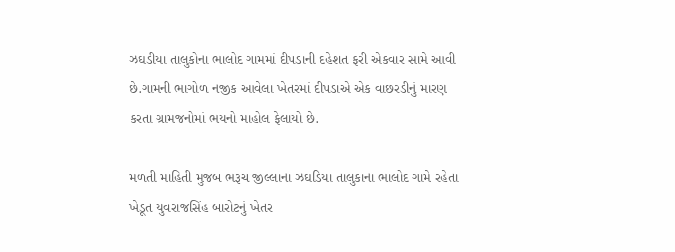ઝઘડીયા તાલુકોના ભાલોદ ગામમાં દીપડાની દહેશત ફરી એકવાર સામે આવી છે.ગામની ભાગોળ નજીક આવેલા ખેતરમાં દીપડાએ એક વાછરડીનું મારણ કરતા ગ્રામજનોમાં ભયનો માહોલ ફેલાયો છે.

મળતી માહિતી મુજબ ભરૂચ જીલ્લાના ઝઘડિયા તાલુકાના ભાલોદ ગામે રહેતા ખેડૂત યુવરાજસિંહ બારોટનું ખેતર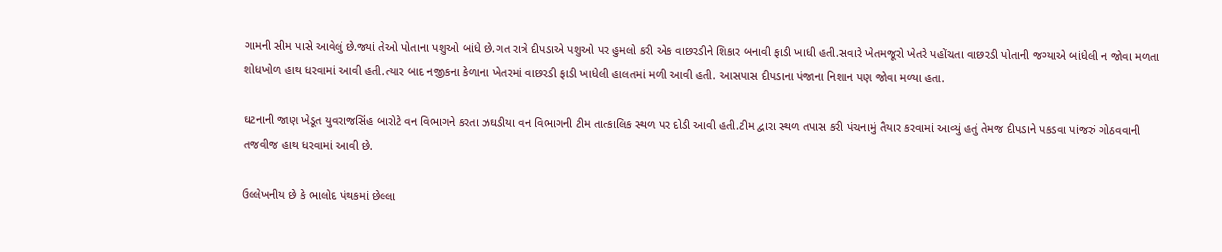ગામની સીમ પાસે આવેલું છે.જ્યાં તેઓ પોતાના પશુઓ બાંધે છે.ગત રાત્રે દીપડાએ પશુઓ પર હુમલો કરી એક વાછરડીને શિકાર બનાવી ફાડી ખાધી હતી.સવારે ખેતમજૂરો ખેતરે પહોંચતા વાછરડી પોતાની જગ્યાએ બાંધેલી ન જોવા મળતા શોધખોળ હાથ ધરવામાં આવી હતી.ત્યાર બાદ નજીકના કેળાના ખેતરમાં વાછરડી ફાડી ખાધેલી હાલતમાં મળી આવી હતી. આસપાસ દીપડાના પંજાના નિશાન પણ જોવા મળ્યા હતા.

ઘટનાની જાણ ખેડૂત યુવરાજસિંહ બારોટે વન વિભાગને કરતા ઝઘડીયા વન વિભાગની ટીમ તાત્કાલિક સ્થળ પર દોડી આવી હતી.ટીમ દ્વારા સ્થળ તપાસ કરી પંચનામું તૈયાર કરવામાં આવ્યું હતું તેમજ દીપડાને પકડવા પાંજરું ગોઠવવાની તજવીજ હાથ ધરવામાં આવી છે.

ઉલ્લેખનીય છે કે ભાલોદ પંથકમાં છેલ્લા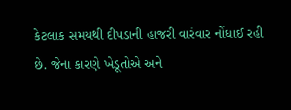કેટલાક સમયથી દીપડાની હાજરી વારંવાર નોંધાઈ રહી છે. જેના કારણે ખેડૂતોએ અને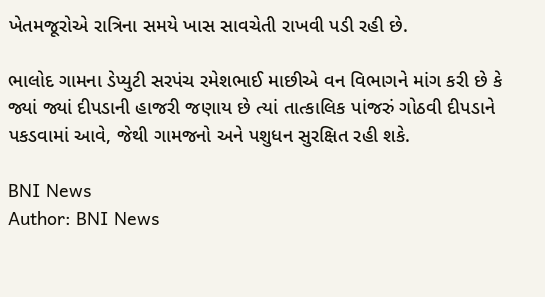ખેતમજૂરોએ રાત્રિના સમયે ખાસ સાવચેતી રાખવી પડી રહી છે.

ભાલોદ ગામના ડેપ્યુટી સરપંચ રમેશભાઈ માછીએ વન વિભાગને માંગ કરી છે કે જ્યાં જ્યાં દીપડાની હાજરી જણાય છે ત્યાં તાત્કાલિક પાંજરું ગોઠવી દીપડાને પકડવામાં આવે, જેથી ગામજનો અને પશુધન સુરક્ષિત રહી શકે.

BNI News
Author: BNI News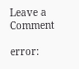Leave a Comment

error: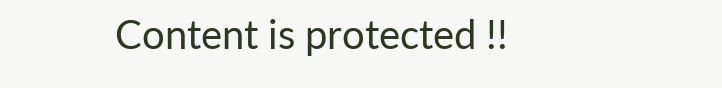Content is protected !!